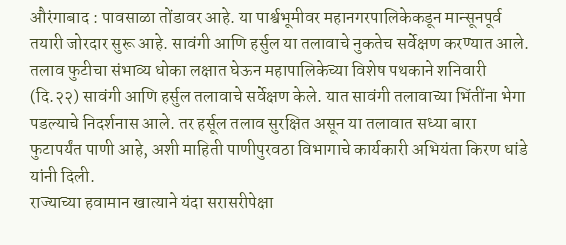औरंगाबाद : पावसाळा तोंडावर आहे. या पार्श्वभूमीवर महानगरपालिकेकडून मान्सूनपूर्व तयारी जोरदार सुरू आहे. सावंगी आणि हर्सुल या तलावाचे नुकतेच सर्वेक्षण करण्यात आले. तलाव फुटीचा संभाव्य धोका लक्षात घेऊन महापालिकेच्या विशेष पथकाने शनिवारी (दि.२२) सावंगी आणि हर्सुल तलावाचे सर्वेक्षण केले. यात सावंगी तलावाच्या भिंतींना भेगा पडल्याचे निदर्शनास आले. तर हर्सूल तलाव सुरक्षित असून या तलावात सध्या बारा फुटापर्यंत पाणी आहे, अशी माहिती पाणीपुरवठा विभागाचे कार्यकारी अभियंता किरण धांडे यांनी दिली.
राज्याच्या हवामान खात्याने यंदा सरासरीपेक्षा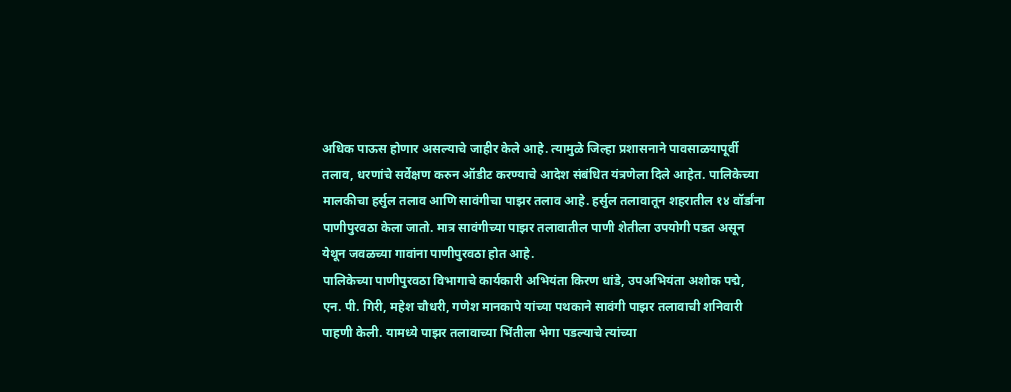अधिक पाऊस होणार असल्याचे जाहीर केले आहे. त्यामुळे जिल्हा प्रशासनाने पावसाळयापूर्वी तलाव, धरणांचे सर्वेक्षण करुन ऑडीट करण्याचे आदेश संबंधित यंत्रणेला दिले आहेत. पालिकेच्या मालकीचा हर्सुल तलाव आणि सावंगीचा पाझर तलाव आहे. हर्सुल तलावातून शहरातील १४ वॉर्डांना पाणीपुरवठा केला जातो. मात्र सावंगीच्या पाझर तलावातील पाणी शेतीला उपयोगी पडत असून येथून जवळच्या गावांना पाणीपुरवठा होत आहे.
पालिकेच्या पाणीपुरवठा विभागाचे कार्यकारी अभियंता किरण धांडे, उपअभियंता अशोक पद्मे, एन. पी. गिरी, महेश चौधरी, गणेश मानकापे यांच्या पथकाने सावंगी पाझर तलावाची शनिवारी पाहणी केली. यामध्ये पाझर तलावाच्या भिंतीला भेगा पडल्याचे त्यांच्या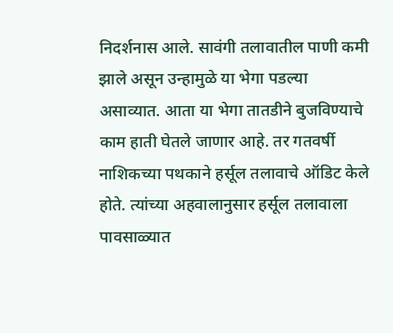निदर्शनास आले. सावंगी तलावातील पाणी कमी झाले असून उन्हामुळे या भेगा पडल्या असाव्यात. आता या भेगा तातडीने बुजविण्याचे काम हाती घेतले जाणार आहे. तर गतवर्षी नाशिकच्या पथकाने हर्सूल तलावाचे ऑडिट केले होते. त्यांच्या अहवालानुसार हर्सूल तलावाला पावसाळ्यात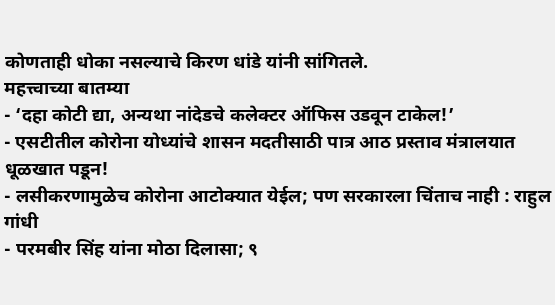कोणताही धोका नसल्याचे किरण धांडे यांनी सांगितले.
महत्त्वाच्या बातम्या
- ‘दहा कोटी द्या, अन्यथा नांदेडचे कलेक्टर ऑफिस उडवून टाकेल!’
- एसटीतील कोरोना योध्यांचे शासन मदतीसाठी पात्र आठ प्रस्ताव मंत्रालयात धूळखात पडून!
- लसीकरणामुळेच कोरोना आटोक्यात येईल; पण सरकारला चिंताच नाही : राहुल गांधी
- परमबीर सिंह यांना मोठा दिलासा; ९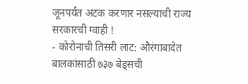जूनपर्यंत अटक करणार नसल्याची राज्य सरकारची ग्वाही !
- कोरोनाची तिसरी लाट: औरंगाबादेत बालकांसाठी ७३७ बेड्सची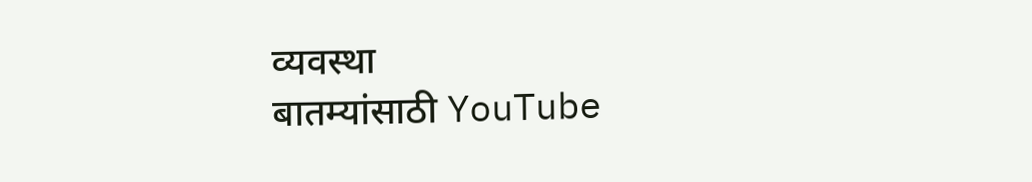व्यवस्था
बातम्यांसाठी YouTube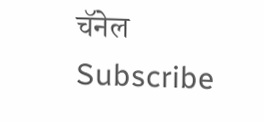चॅनेल Subscribe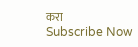करा
Subscribe Now